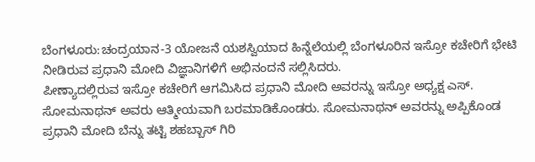ಬೆಂಗಳೂರು:ಚಂದ್ರಯಾನ-3 ಯೋಜನೆ ಯಶಸ್ವಿಯಾದ ಹಿನ್ನೆಲೆಯಲ್ಲಿ ಬೆಂಗಳೂರಿನ ಇಸ್ರೋ ಕಚೇರಿಗೆ ಭೇಟಿ ನೀಡಿರುವ ಪ್ರಧಾನಿ ಮೋದಿ ವಿಜ್ಞಾನಿಗಳಿಗೆ ಅಭಿನಂದನೆ ಸಲ್ಲಿಸಿದರು.
ಪೀಣ್ಯಾದಲ್ಲಿರುವ ಇಸ್ರೋ ಕಚೇರಿಗೆ ಆಗಮಿಸಿದ ಪ್ರಧಾನಿ ಮೋದಿ ಅವರನ್ನು ಇಸ್ರೋ ಅಧ್ಯಕ್ಷ ಎಸ್. ಸೋಮನಾಥನ್ ಅವರು ಆತ್ಮೀಯವಾಗಿ ಬರಮಾಡಿಕೊಂಡರು. ಸೋಮನಾಥನ್ ಅವರನ್ನು ಅಪ್ಪಿಕೊಂಡ ಪ್ರಧಾನಿ ಮೋದಿ ಬೆನ್ನು ತಟ್ಟಿ ಶಹಬ್ಬಾಸ್ ಗಿರಿ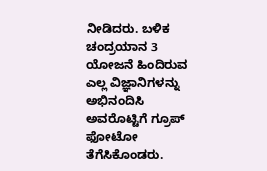ನೀಡಿದರು. ಬಳಿಕ ಚಂದ್ರಯಾನ 3 ಯೋಜನೆ ಹಿಂದಿರುವ ಎಲ್ಲ ವಿಜ್ಞಾನಿಗಳನ್ನು ಅಭಿನಂದಿಸಿ ಅವರೊಟ್ಟಿಗೆ ಗ್ರೂಪ್ ಫೋಟೋ ತೆಗೆಸಿಕೊಂಡರು.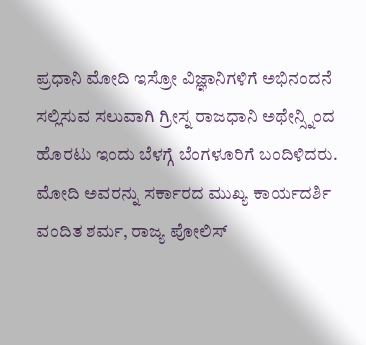ಪ್ರಧಾನಿ ಮೋದಿ ಇಸ್ರೋ ವಿಜ್ಞಾನಿಗಳಿಗೆ ಅಭಿನಂದನೆ ಸಲ್ಲಿಸುವ ಸಲುವಾಗಿ ಗ್ರೀಸ್ನ ರಾಜಧಾನಿ ಅಥೇನ್ಸ್ನಿಂದ ಹೊರಟು ಇಂದು ಬೆಳಗ್ಗೆ ಬೆಂಗಳೂರಿಗೆ ಬಂದಿಳಿದರು. ಮೋದಿ ಅವರನ್ನು ಸರ್ಕಾರದ ಮುಖ್ಯ ಕಾರ್ಯದರ್ಶಿ ವಂದಿತ ಶರ್ಮ, ರಾಜ್ಯ ಪೋಲಿಸ್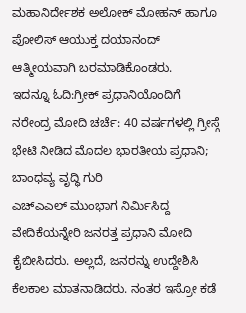ಮಹಾನಿರ್ದೇಶಕ ಅಲೋಕ್ ಮೋಹನ್ ಹಾಗೂ ಪೋಲಿಸ್ ಆಯುಕ್ತ ದಯಾನಂದ್ ಆತ್ಮೀಯವಾಗಿ ಬರಮಾಡಿಕೊಂಡರು.
ಇದನ್ನೂ ಓದಿ:ಗ್ರೀಕ್ ಪ್ರಧಾನಿಯೊಂದಿಗೆ ನರೇಂದ್ರ ಮೋದಿ ಚರ್ಚೆ: 40 ವರ್ಷಗಳಲ್ಲಿ ಗ್ರೀಸ್ಗೆ ಭೇಟಿ ನೀಡಿದ ಮೊದಲ ಭಾರತೀಯ ಪ್ರಧಾನಿ; ಬಾಂಧವ್ಯ ವೃದ್ಧಿ ಗುರಿ
ಎಚ್ಎಎಲ್ ಮುಂಭಾಗ ನಿರ್ಮಿಸಿದ್ದ ವೇದಿಕೆಯನ್ನೇರಿ ಜನರತ್ತ ಪ್ರಧಾನಿ ಮೋದಿ ಕೈಬೀಸಿದರು. ಅಲ್ಲದೆ, ಜನರನ್ನು ಉದ್ದೇಶಿಸಿ ಕೆಲಕಾಲ ಮಾತನಾಡಿದರು. ನಂತರ ಇಸ್ರೋ ಕಡೆ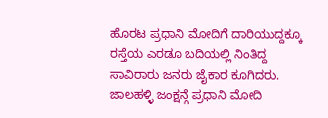ಹೊರಟ ಪ್ರಧಾನಿ ಮೋದಿಗೆ ದಾರಿಯುದ್ದಕ್ಕೂ ರಸ್ತೆಯ ಎರಡೂ ಬದಿಯಲ್ಲಿ ನಿಂತಿದ್ದ ಸಾವಿರಾರು ಜನರು ಜೈಕಾರ ಕೂಗಿದರು.
ಜಾಲಹಳ್ಳಿ ಜಂಕ್ಷನ್ಗೆ ಪ್ರಧಾನಿ ಮೋದಿ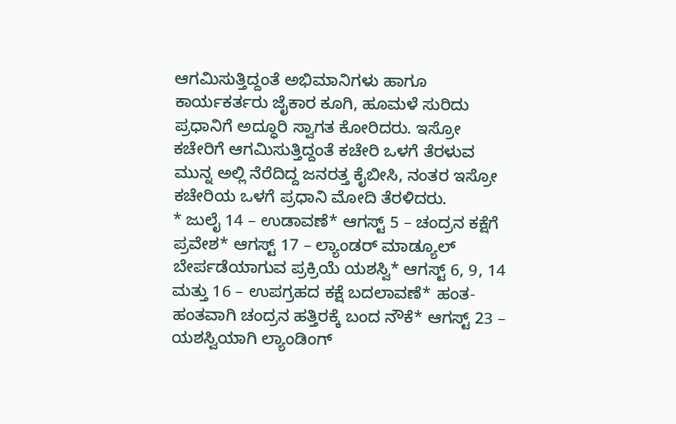ಆಗಮಿಸುತ್ತಿದ್ದಂತೆ ಅಭಿಮಾನಿಗಳು ಹಾಗೂ ಕಾರ್ಯಕರ್ತರು ಜೈಕಾರ ಕೂಗಿ, ಹೂಮಳೆ ಸುರಿದು ಪ್ರಧಾನಿಗೆ ಅದ್ಧೂರಿ ಸ್ವಾಗತ ಕೋರಿದರು. ಇಸ್ರೋ ಕಚೇರಿಗೆ ಆಗಮಿಸುತ್ತಿದ್ದಂತೆ ಕಚೇರಿ ಒಳಗೆ ತೆರಳುವ ಮುನ್ನ ಅಲ್ಲಿ ನೆರೆದಿದ್ದ ಜನರತ್ತ ಕೈಬೀಸಿ, ನಂತರ ಇಸ್ರೋ ಕಚೇರಿಯ ಒಳಗೆ ಪ್ರಧಾನಿ ಮೋದಿ ತೆರಳಿದರು.
* ಜುಲೈ 14 – ಉಡಾವಣೆ* ಆಗಸ್ಟ್ 5 – ಚಂದ್ರನ ಕಕ್ಷೆಗೆ ಪ್ರವೇಶ* ಆಗಸ್ಟ್ 17 – ಲ್ಯಾಂಡರ್ ಮಾಡ್ಯೂಲ್ ಬೇರ್ಪಡೆಯಾಗುವ ಪ್ರಕ್ರಿಯೆ ಯಶಸ್ವಿ* ಆಗಸ್ಟ್ 6, 9, 14 ಮತ್ತು 16 – ಉಪಗ್ರಹದ ಕಕ್ಷೆ ಬದಲಾವಣೆ* ಹಂತ-ಹಂತವಾಗಿ ಚಂದ್ರನ ಹತ್ತಿರಕ್ಕೆ ಬಂದ ನೌಕೆ* ಆಗಸ್ಟ್ 23 – ಯಶಸ್ವಿಯಾಗಿ ಲ್ಯಾಂಡಿಂಗ್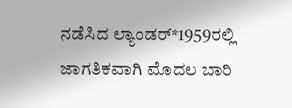ನಡೆಸಿದ ಲ್ಯಾಂಡರ್*1959ರಲ್ಲಿ ಜಾಗತಿಕವಾಗಿ ಮೊದಲ ಬಾರಿ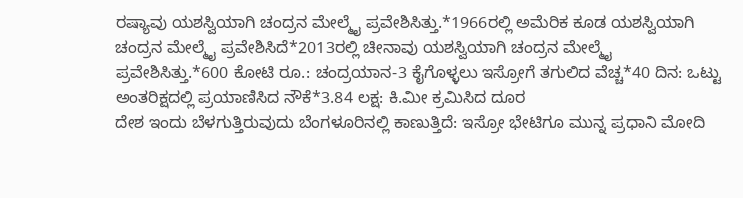ರಷ್ಯಾವು ಯಶಸ್ವಿಯಾಗಿ ಚಂದ್ರನ ಮೇಲ್ಮೈ ಪ್ರವೇಶಿಸಿತ್ತು.*1966ರಲ್ಲಿ ಅಮೆರಿಕ ಕೂಡ ಯಶಸ್ವಿಯಾಗಿ ಚಂದ್ರನ ಮೇಲ್ಮೈ ಪ್ರವೇಶಿಸಿದೆ*2013ರಲ್ಲಿ ಚೀನಾವು ಯಶಸ್ವಿಯಾಗಿ ಚಂದ್ರನ ಮೇಲ್ಮೈ ಪ್ರವೇಶಿಸಿತ್ತು.*600 ಕೋಟಿ ರೂ.: ಚಂದ್ರಯಾನ-3 ಕೈಗೊಳ್ಳಲು ಇಸ್ರೋಗೆ ತಗುಲಿದ ವೆಚ್ಚ*40 ದಿನ: ಒಟ್ಟು ಅಂತರಿಕ್ಷದಲ್ಲಿ ಪ್ರಯಾಣಿಸಿದ ನೌಕೆ*3.84 ಲಕ್ಷ: ಕಿ.ಮೀ ಕ್ರಮಿಸಿದ ದೂರ
ದೇಶ ಇಂದು ಬೆಳಗುತ್ತಿರುವುದು ಬೆಂಗಳೂರಿನಲ್ಲಿ ಕಾಣುತ್ತಿದೆ: ಇಸ್ರೋ ಭೇಟಿಗೂ ಮುನ್ನ ಪ್ರಧಾನಿ ಮೋದಿ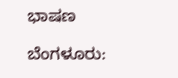ಭಾಷಣ

ಬೆಂಗಳೂರು: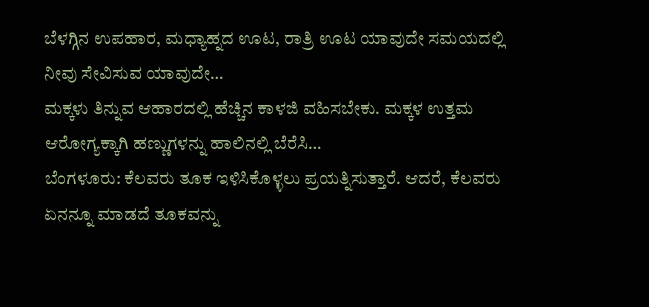ಬೆಳಗ್ಗಿನ ಉಪಹಾರ, ಮಧ್ಯಾಹ್ನದ ಊಟ, ರಾತ್ರಿ ಊಟ ಯಾವುದೇ ಸಮಯದಲ್ಲಿ ನೀವು ಸೇವಿಸುವ ಯಾವುದೇ…
ಮಕ್ಕಳು ತಿನ್ನುವ ಆಹಾರದಲ್ಲಿ ಹೆಚ್ಚಿನ ಕಾಳಜಿ ವಹಿಸಬೇಕು. ಮಕ್ಕಳ ಉತ್ತಮ ಆರೋಗ್ಯಕ್ಕಾಗಿ ಹಣ್ಣುಗಳನ್ನು ಹಾಲಿನಲ್ಲಿ ಬೆರೆಸಿ…
ಬೆಂಗಳೂರು: ಕೆಲವರು ತೂಕ ಇಳಿಸಿಕೊಳ್ಳಲು ಪ್ರಯತ್ನಿಸುತ್ತಾರೆ. ಆದರೆ, ಕೆಲವರು ಏನನ್ನೂ ಮಾಡದೆ ತೂಕವನ್ನು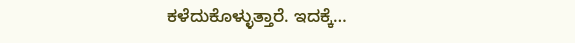ಕಳೆದುಕೊಳ್ಳುತ್ತಾರೆ. ಇದಕ್ಕೆ…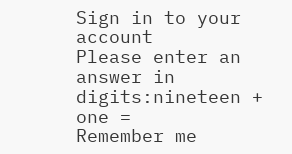Sign in to your account
Please enter an answer in digits:nineteen + one =
Remember me